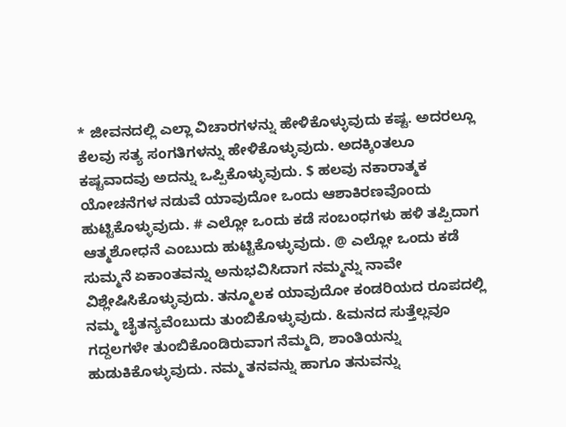* ಜೀವನದಲ್ಲಿ ಎಲ್ಲಾ ವಿಚಾರಗಳನ್ನು ಹೇಳಿಕೊಳ್ಳುವುದು ಕಷ್ಟ. ಅದರಲ್ಲೂ ಕೆಲವು ಸತ್ಯ ಸಂಗತಿಗಳನ್ನು ಹೇಳಿಕೊಳ್ಳುವುದು. ಅದಕ್ಕಿಂತಲೂ ಕಷ್ಟವಾದವು ಅದನ್ನು ಒಪ್ಪಿಕೊಳ್ಳುವುದು. $ ಹಲವು ನಕಾರಾತ್ಮಕ ಯೋಚನೆಗಳ ನಡುವೆ ಯಾವುದೋ ಒಂದು ಆಶಾಕಿರಣವೊಂದು ಹುಟ್ಟಿಕೊಳ್ಳುವುದು. # ಎಲ್ಲೋ ಒಂದು ಕಡೆ ಸಂಬಂಧಗಳು ಹಳಿ ತಪ್ಪಿದಾಗ ಆತ್ಮಶೋಧನೆ ಎಂಬುದು ಹುಟ್ಟಿಕೊಳ್ಳುವುದು. @ ಎಲ್ಲೋ ಒಂದು ಕಡೆ ಸುಮ್ಮನೆ ಏಕಾಂತವನ್ನು ಅನುಭವಿಸಿದಾಗ ನಮ್ಮನ್ನು ನಾವೇ ವಿಶ್ಲೇಷಿಸಿಕೊಳ್ಳುವುದು. ತನ್ಮೂಲಕ ಯಾವುದೋ ಕಂಡರಿಯದ ರೂಪದಲ್ಲಿ ನಮ್ಮ ಚೈತನ್ಯವೆಂಬುದು ತುಂಬಿಕೊಳ್ಳುವುದು. &ಮನದ ಸುತ್ತೆಲ್ಲವೂ ಗದ್ದಲಗಳೇ ತುಂಬಿಕೊಂಡಿರುವಾಗ ನೆಮ್ಮದಿ, ಶಾಂತಿಯನ್ನು ಹುಡುಕಿಕೊಳ್ಳುವುದು. ನಮ್ಮ ತನವನ್ನು ಹಾಗೂ ತನುವನ್ನು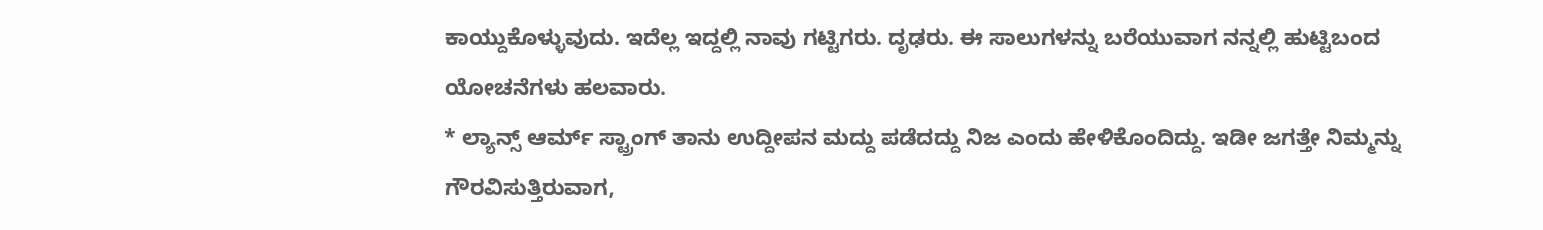ಕಾಯ್ದುಕೊಳ್ಳುವುದು. ಇದೆಲ್ಲ ಇದ್ದಲ್ಲಿ ನಾವು ಗಟ್ಟಿಗರು. ದೃಢರು. ಈ ಸಾಲುಗಳನ್ನು ಬರೆಯುವಾಗ ನನ್ನಲ್ಲಿ ಹುಟ್ಟಿಬಂದ ಯೋಚನೆಗಳು ಹಲವಾರು.
* ಲ್ಯಾನ್ಸ್ ಆರ್ಮ್ ಸ್ಟ್ರಾಂಗ್ ತಾನು ಉದ್ದೀಪನ ಮದ್ದು ಪಡೆದದ್ದು ನಿಜ ಎಂದು ಹೇಳಿಕೊಂದಿದ್ದು. ಇಡೀ ಜಗತ್ತೇ ನಿಮ್ಮನ್ನು ಗೌರವಿಸುತ್ತಿರುವಾಗ,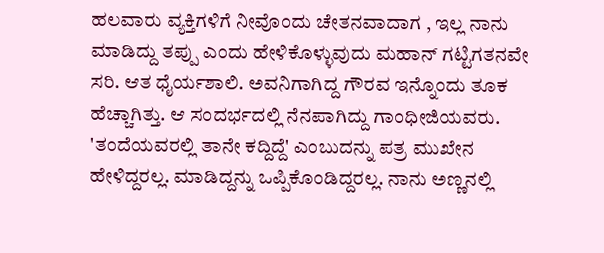ಹಲವಾರು ವ್ಯಕ್ತಿಗಳಿಗೆ ನೀವೊಂದು ಚೇತನವಾದಾಗ , ಇಲ್ಲ ನಾನು ಮಾಡಿದ್ದು ತಪ್ಪು ಎಂದು ಹೇಳಿಕೊಳ್ಳುವುದು ಮಹಾನ್ ಗಟ್ಟಿಗತನವೇ ಸರಿ. ಆತ ಧೈರ್ಯಶಾಲಿ. ಅವನಿಗಾಗಿದ್ದ ಗೌರವ ಇನ್ನೊಂದು ತೂಕ ಹೆಚ್ಚಾಗಿತ್ತು. ಆ ಸಂದರ್ಭದಲ್ಲಿ ನೆನಪಾಗಿದ್ದು ಗಾಂಧೀಜಿಯವರು. 'ತಂದೆಯವರಲ್ಲಿ ತಾನೇ ಕದ್ದಿದ್ದೆ' ಎಂಬುದನ್ನು ಪತ್ರ ಮುಖೇನ ಹೇಳಿದ್ದರಲ್ಲ. ಮಾಡಿದ್ದನ್ನು ಒಪ್ಪಿಕೊಂಡಿದ್ದರಲ್ಲ. ನಾನು ಅಣ್ಣನಲ್ಲಿ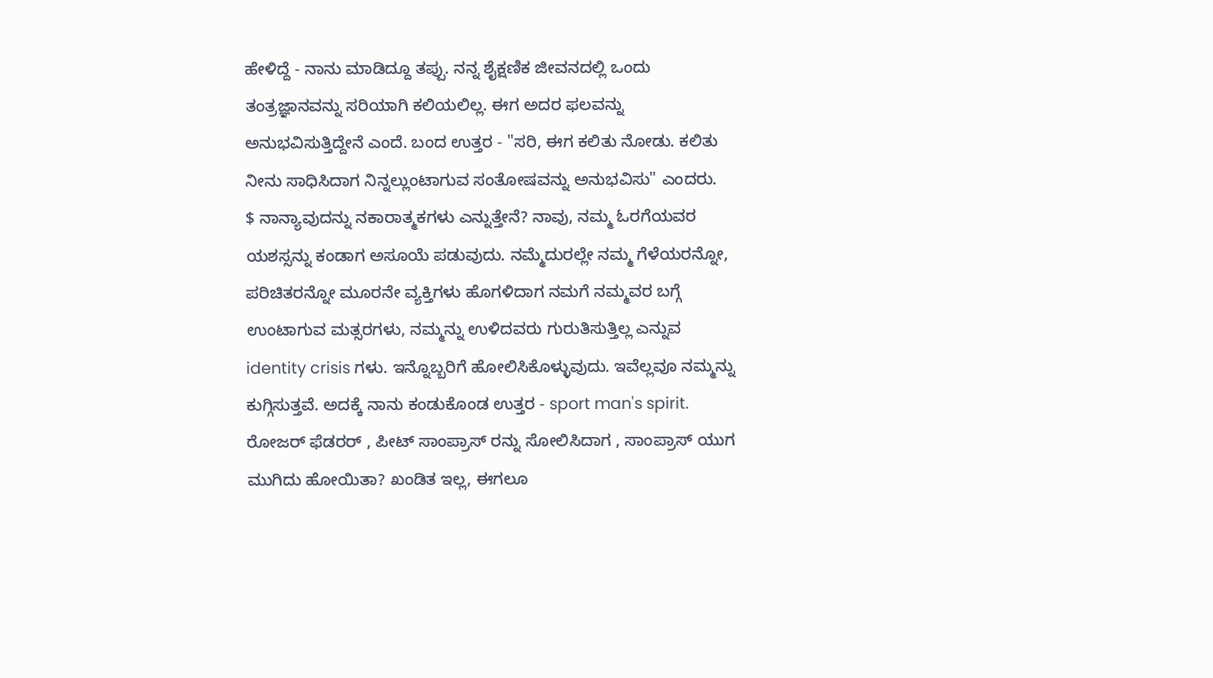ಹೇಳಿದ್ದೆ - ನಾನು ಮಾಡಿದ್ದೂ ತಪ್ಪು. ನನ್ನ ಶೈಕ್ಷಣಿಕ ಜೀವನದಲ್ಲಿ ಒಂದು ತಂತ್ರಜ್ಞಾನವನ್ನು ಸರಿಯಾಗಿ ಕಲಿಯಲಿಲ್ಲ. ಈಗ ಅದರ ಫಲವನ್ನು ಅನುಭವಿಸುತ್ತಿದ್ದೇನೆ ಎಂದೆ. ಬಂದ ಉತ್ತರ - "ಸರಿ, ಈಗ ಕಲಿತು ನೋಡು. ಕಲಿತು ನೀನು ಸಾಧಿಸಿದಾಗ ನಿನ್ನಲ್ಲುಂಟಾಗುವ ಸಂತೋಷವನ್ನು ಅನುಭವಿಸು" ಎಂದರು.
$ ನಾನ್ಯಾವುದನ್ನು ನಕಾರಾತ್ಮಕಗಳು ಎನ್ನುತ್ತೇನೆ? ನಾವು, ನಮ್ಮ ಓರಗೆಯವರ ಯಶಸ್ಸನ್ನು ಕಂಡಾಗ ಅಸೂಯೆ ಪಡುವುದು. ನಮ್ಮೆದುರಲ್ಲೇ ನಮ್ಮ ಗೆಳೆಯರನ್ನೋ, ಪರಿಚಿತರನ್ನೋ ಮೂರನೇ ವ್ಯಕ್ತಿಗಳು ಹೊಗಳಿದಾಗ ನಮಗೆ ನಮ್ಮವರ ಬಗ್ಗೆ ಉಂಟಾಗುವ ಮತ್ಸರಗಳು, ನಮ್ಮನ್ನು ಉಳಿದವರು ಗುರುತಿಸುತ್ತಿಲ್ಲ ಎನ್ನುವ identity crisis ಗಳು. ಇನ್ನೊಬ್ಬರಿಗೆ ಹೋಲಿಸಿಕೊಳ್ಳುವುದು. ಇವೆಲ್ಲವೂ ನಮ್ಮನ್ನು ಕುಗ್ಗಿಸುತ್ತವೆ. ಅದಕ್ಕೆ ನಾನು ಕಂಡುಕೊಂಡ ಉತ್ತರ - sport man's spirit. ರೋಜರ್ ಫೆಡರರ್ , ಪೀಟ್ ಸಾಂಪ್ರಾಸ್ ರನ್ನು ಸೋಲಿಸಿದಾಗ , ಸಾಂಪ್ರಾಸ್ ಯುಗ ಮುಗಿದು ಹೋಯಿತಾ? ಖಂಡಿತ ಇಲ್ಲ, ಈಗಲೂ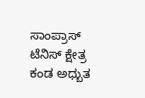ಸಾಂಪ್ರಾಸ್ ಟೆನಿಸ್ ಕ್ಷೇತ್ರ ಕಂಡ ಅಧ್ಬುತ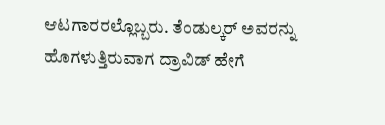ಆಟಗಾರರಲ್ಲೊಬ್ಬರು. ತೆಂಡುಲ್ಕರ್ ಅವರನ್ನು ಹೊಗಳುತ್ತಿರುವಾಗ ದ್ರಾವಿಡ್ ಹೇಗೆ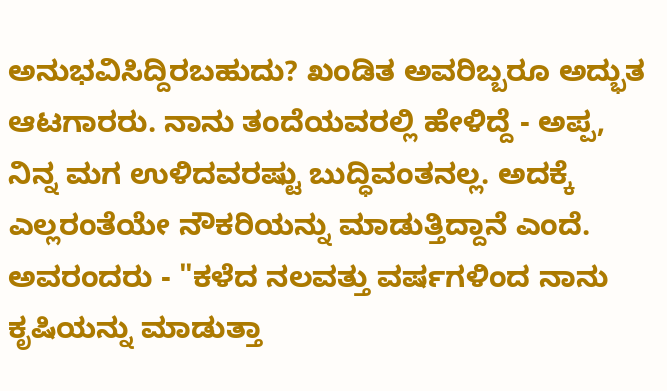ಅನುಭವಿಸಿದ್ದಿರಬಹುದು? ಖಂಡಿತ ಅವರಿಬ್ಬರೂ ಅದ್ಭುತ ಆಟಗಾರರು. ನಾನು ತಂದೆಯವರಲ್ಲಿ ಹೇಳಿದ್ದೆ - ಅಪ್ಪ, ನಿನ್ನ ಮಗ ಉಳಿದವರಷ್ಟು ಬುದ್ಧಿವಂತನಲ್ಲ. ಅದಕ್ಕೆ ಎಲ್ಲರಂತೆಯೇ ನೌಕರಿಯನ್ನು ಮಾಡುತ್ತಿದ್ದಾನೆ ಎಂದೆ. ಅವರಂದರು - "ಕಳೆದ ನಲವತ್ತು ವರ್ಷಗಳಿಂದ ನಾನು ಕೃಷಿಯನ್ನು ಮಾಡುತ್ತಾ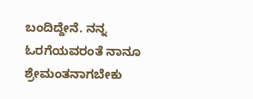ಬಂದಿದ್ದೇನೆ. ನನ್ನ ಓರಗೆಯವರಂತೆ ನಾನೂ ಶ್ರೇಮಂತನಾಗಬೇಕು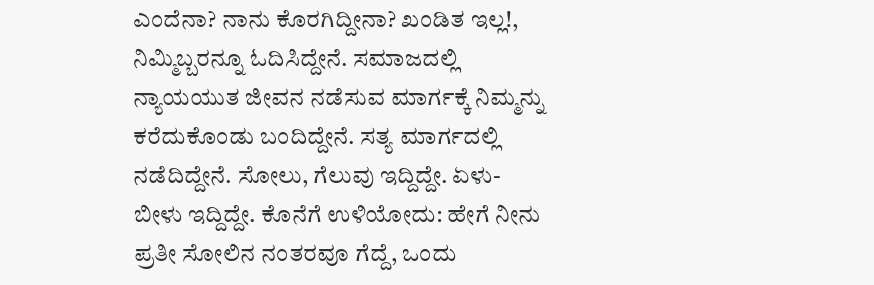ಎಂದೆನಾ? ನಾನು ಕೊರಗಿದ್ದೀನಾ? ಖಂಡಿತ ಇಲ್ಲ!, ನಿಮ್ಮಿಬ್ಬರನ್ನೂ ಓದಿಸಿದ್ದೇನೆ. ಸಮಾಜದಲ್ಲಿ ನ್ಯಾಯಯುತ ಜೀವನ ನಡೆಸುವ ಮಾರ್ಗಕ್ಕೆ ನಿಮ್ಮನ್ನು ಕರೆದುಕೊಂಡು ಬಂದಿದ್ದೇನೆ. ಸತ್ಯ ಮಾರ್ಗದಲ್ಲಿ ನಡೆದಿದ್ದೇನೆ. ಸೋಲು, ಗೆಲುವು ಇದ್ದಿದ್ದೇ. ಏಳು-ಬೀಳು ಇದ್ದಿದ್ದೇ. ಕೊನೆಗೆ ಉಳಿಯೋದು: ಹೇಗೆ ನೀನು ಪ್ರತೀ ಸೋಲಿನ ನಂತರವೂ ಗೆದ್ದೆ, ಒಂದು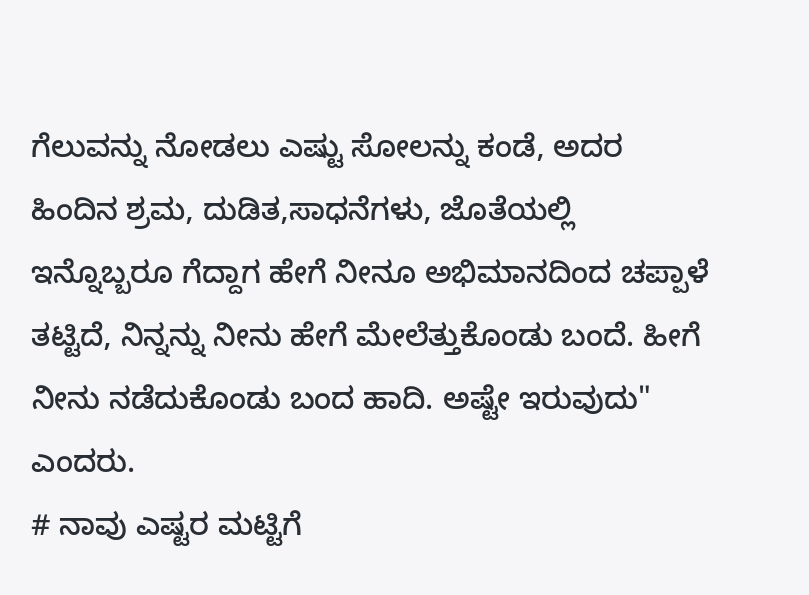ಗೆಲುವನ್ನು ನೋಡಲು ಎಷ್ಟು ಸೋಲನ್ನು ಕಂಡೆ, ಅದರ ಹಿಂದಿನ ಶ್ರಮ, ದುಡಿತ,ಸಾಧನೆಗಳು, ಜೊತೆಯಲ್ಲಿ ಇನ್ನೊಬ್ಬರೂ ಗೆದ್ದಾಗ ಹೇಗೆ ನೀನೂ ಅಭಿಮಾನದಿಂದ ಚಪ್ಪಾಳೆ ತಟ್ಟಿದೆ, ನಿನ್ನನ್ನು ನೀನು ಹೇಗೆ ಮೇಲೆತ್ತುಕೊಂಡು ಬಂದೆ. ಹೀಗೆ ನೀನು ನಡೆದುಕೊಂಡು ಬಂದ ಹಾದಿ. ಅಷ್ಟೇ ಇರುವುದು" ಎಂದರು.
# ನಾವು ಎಷ್ಟರ ಮಟ್ಟಿಗೆ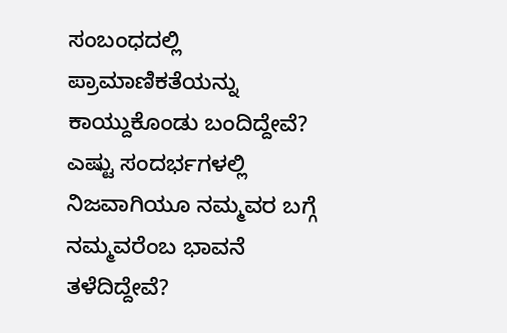ಸಂಬಂಧದಲ್ಲಿ ಪ್ರಾಮಾಣಿಕತೆಯನ್ನು ಕಾಯ್ದುಕೊಂಡು ಬಂದಿದ್ದೇವೆ? ಎಷ್ಟು ಸಂದರ್ಭಗಳಲ್ಲಿ ನಿಜವಾಗಿಯೂ ನಮ್ಮವರ ಬಗ್ಗೆ ನಮ್ಮವರೆಂಬ ಭಾವನೆ ತಳೆದಿದ್ದೇವೆ?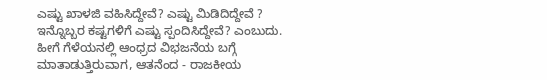ಎಷ್ಟು ಖಾಳಜಿ ವಹಿಸಿದ್ದೇವೆ? ಎಷ್ಟು ಮಿಡಿದಿದ್ದೇವೆ ? ಇನ್ನೊಬ್ಬರ ಕಷ್ಟಗಳಿಗೆ ಎಷ್ಟು ಸ್ಪಂದಿಸಿದ್ದೇವೆ? ಎಂಬುದು. ಹೀಗೆ ಗೆಳೆಯನಲ್ಲಿ ಆಂಧ್ರದ ವಿಭಜನೆಯ ಬಗ್ಗೆ ಮಾತಾಡುತ್ತಿರುವಾಗ, ಆತನೆಂದ - ರಾಜಕೀಯ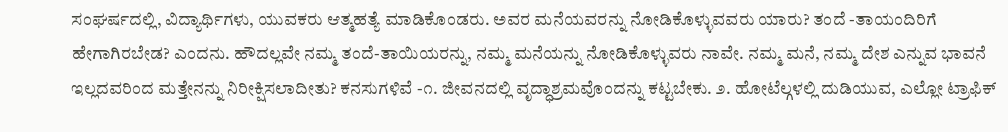ಸಂಘರ್ಷದಲ್ಲಿ, ವಿದ್ಯಾರ್ಥಿಗಳು, ಯುವಕರು ಆತ್ಮಹತ್ಯೆ ಮಾಡಿಕೊಂಡರು. ಅವರ ಮನೆಯವರನ್ನು ನೋಡಿಕೊಳ್ಳುವವರು ಯಾರು? ತಂದೆ -ತಾಯಂದಿರಿಗೆ ಹೇಗಾಗಿರಬೇಡ? ಎಂದನು. ಹೌದಲ್ಲವೇ ನಮ್ಮ ತಂದೆ-ತಾಯಿಯರನ್ನು, ನಮ್ಮ ಮನೆಯನ್ನು ನೋಡಿಕೊಳ್ಳುವರು ನಾವೇ. ನಮ್ಮ ಮನೆ, ನಮ್ಮ ದೇಶ ಎನ್ನುವ ಭಾವನೆ ಇಲ್ಲದವರಿಂದ ಮತ್ತೇನನ್ನು ನಿರೀಕ್ಷಿಸಲಾದೀತು? ಕನಸುಗಳಿವೆ -೧. ಜೀವನದಲ್ಲಿ ವೃದ್ಧಾಶ್ರಮವೊಂದನ್ನು ಕಟ್ಟಬೇಕು. ೨. ಹೋಟೆಲ್ಗಳಲ್ಲಿ ದುಡಿಯುವ, ಎಲ್ಲೋ ಟ್ರಾಫಿಕ್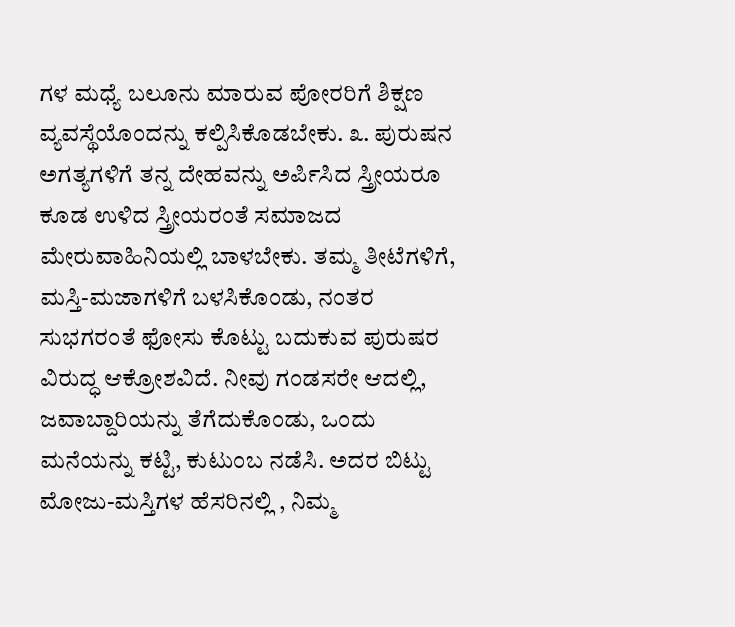ಗಳ ಮಧ್ಯೆ ಬಲೂನು ಮಾರುವ ಪೋರರಿಗೆ ಶಿಕ್ಷಣ ವ್ಯವಸ್ಥೆಯೊಂದನ್ನು ಕಲ್ಪಿಸಿಕೊಡಬೇಕು. ೩. ಪುರುಷನ ಅಗತ್ಯಗಳಿಗೆ ತನ್ನ ದೇಹವನ್ನು ಅರ್ಪಿಸಿದ ಸ್ತ್ರೀಯರೂ ಕೂಡ ಉಳಿದ ಸ್ತ್ರೀಯರಂತೆ ಸಮಾಜದ ಮೇರುವಾಹಿನಿಯಲ್ಲಿ ಬಾಳಬೇಕು. ತಮ್ಮ ತೀಟೆಗಳಿಗೆ, ಮಸ್ತಿ-ಮಜಾಗಳಿಗೆ ಬಳಸಿಕೊಂಡು, ನಂತರ ಸುಭಗರಂತೆ ಫೋಸು ಕೊಟ್ಟು ಬದುಕುವ ಪುರುಷರ ವಿರುದ್ಧ ಆಕ್ರೋಶವಿದೆ. ನೀವು ಗಂಡಸರೇ ಆದಲ್ಲಿ, ಜವಾಬ್ದಾರಿಯನ್ನು ತೆಗೆದುಕೊಂಡು, ಒಂದು ಮನೆಯನ್ನು ಕಟ್ಟಿ, ಕುಟುಂಬ ನಡೆಸಿ. ಅದರ ಬಿಟ್ಟು ಮೋಜು-ಮಸ್ತಿಗಳ ಹೆಸರಿನಲ್ಲಿ , ನಿಮ್ಮ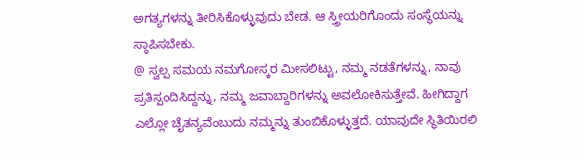ಅಗತ್ಯಗಳನ್ನು ತೀರಿಸಿಕೊಳ್ಳುವುದು ಬೇಡ. ಆ ಸ್ತ್ರೀಯರಿಗೊಂದು ಸಂಸ್ಥೆಯನ್ನು ಸ್ಠಾಪಿಸಬೇಕು.
@ ಸ್ವಲ್ಪ ಸಮಯ ನಮಗೋಸ್ಕರ ಮೀಸಲಿಟ್ಟು, ನಮ್ಮ ನಡತೆಗಳನ್ನು, ನಾವು ಪ್ರತಿಸ್ಪಂದಿಸಿದ್ದನ್ನು, ನಮ್ಮ ಜವಾಬ್ದಾರಿಗಳನ್ನು ಅವಲೋಕಿಸುತ್ತೇವೆ. ಹೀಗಿದ್ದಾಗ ಎಲ್ಲೋ ಚೈತನ್ಯವೆಂಬುದು ನಮ್ಮನ್ನು ತುಂಬಿಕೊಳ್ಳುತ್ತದೆ. ಯಾವುದೇ ಸ್ಥಿತಿಯಿರಲಿ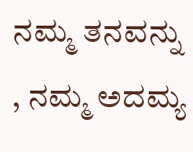ನಮ್ಮ ತನವನ್ನು , ನಮ್ಮ ಅದಮ್ಯ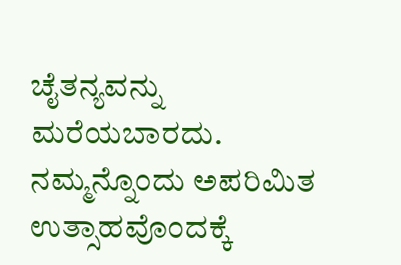ಚೈತನ್ಯವನ್ನು ಮರೆಯಬಾರದು. ನಮ್ಮನ್ನೊಂದು ಅಪರಿಮಿತ ಉತ್ಸಾಹವೊಂದಕ್ಕೆ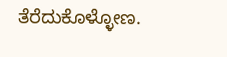ತೆರೆದುಕೊಳ್ಳೋಣ.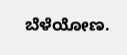ಬೆಳೆಯೋಣ.